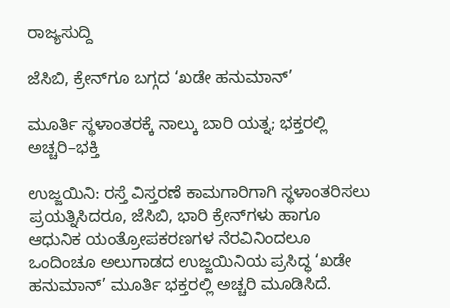ರಾಜ್ಯಸುದ್ದಿ

ಜೆಸಿಬಿ, ಕ್ರೇನ್‌ಗೂ ಬಗ್ಗದ ‘ಖಡೇ ಹನುಮಾನ್’

ಮೂರ್ತಿ ಸ್ಥಳಾಂತರಕ್ಕೆ ನಾಲ್ಕು ಬಾರಿ ಯತ್ನ; ಭಕ್ತರಲ್ಲಿ ಅಚ್ಚರಿ–ಭಕ್ತಿ

ಉಜ್ಜಯಿನಿ: ರಸ್ತೆ ವಿಸ್ತರಣೆ ಕಾಮಗಾರಿಗಾಗಿ ಸ್ಥಳಾಂತರಿಸಲು ಪ್ರಯತ್ನಿಸಿದರೂ, ಜೆಸಿಬಿ, ಭಾರಿ ಕ್ರೇನ್‌ಗಳು ಹಾಗೂ ಆಧುನಿಕ ಯಂತ್ರೋಪಕರಣಗಳ ನೆರವಿನಿಂದಲೂ ಒಂದಿಂಚೂ ಅಲುಗಾಡದ ಉಜ್ಜಯಿನಿಯ ಪ್ರಸಿದ್ಧ ‘ಖಡೇ ಹನುಮಾನ್’ ಮೂರ್ತಿ ಭಕ್ತರಲ್ಲಿ ಅಚ್ಚರಿ ಮೂಡಿಸಿದೆ.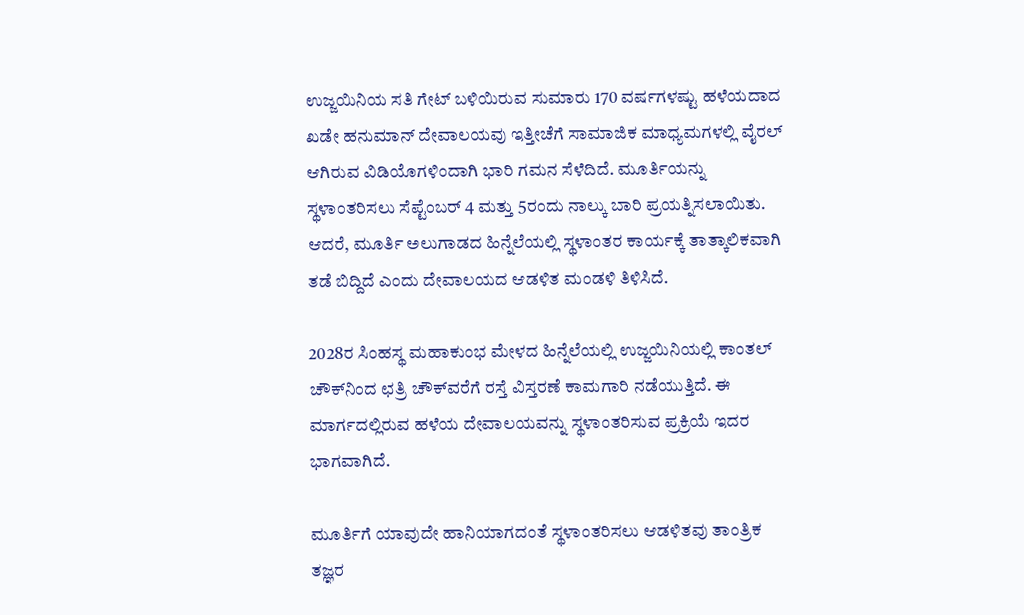ಉಜ್ಜಯಿನಿಯ ಸತಿ ಗೇಟ್‌ ಬಳಿಯಿರುವ ಸುಮಾರು 170 ವರ್ಷಗಳಷ್ಟು ಹಳೆಯದಾದ ಖಡೇ ಹನುಮಾನ್ ದೇವಾಲಯವು ಇತ್ತೀಚೆಗೆ ಸಾಮಾಜಿಕ ಮಾಧ್ಯಮಗಳಲ್ಲಿ ವೈರಲ್ ಆಗಿರುವ ವಿಡಿಯೊಗಳಿಂದಾಗಿ ಭಾರಿ ಗಮನ ಸೆಳೆದಿದೆ. ಮೂರ್ತಿಯನ್ನು ಸ್ಥಳಾಂತರಿಸಲು ಸೆಪ್ಟೆಂಬರ್‌ 4 ಮತ್ತು 5ರಂದು ನಾಲ್ಕು ಬಾರಿ ಪ್ರಯತ್ನಿಸಲಾಯಿತು. ಆದರೆ, ಮೂರ್ತಿ ಅಲುಗಾಡದ ಹಿನ್ನೆಲೆಯಲ್ಲಿ ಸ್ಥಳಾಂತರ ಕಾರ್ಯಕ್ಕೆ ತಾತ್ಕಾಲಿಕವಾಗಿ ತಡೆ ಬಿದ್ದಿದೆ ಎಂದು ದೇವಾಲಯದ ಆಡಳಿತ ಮಂಡಳಿ ತಿಳಿಸಿದೆ.

2028ರ ಸಿಂಹಸ್ಥ ಮಹಾಕುಂಭ ಮೇಳದ ಹಿನ್ನೆಲೆಯಲ್ಲಿ ಉಜ್ಜಯಿನಿಯಲ್ಲಿ ಕಾಂತಲ್ ಚೌಕ್‌ನಿಂದ ಛತ್ರಿ ಚೌಕ್‌ವರೆಗೆ ರಸ್ತೆ ವಿಸ್ತರಣೆ ಕಾಮಗಾರಿ ನಡೆಯುತ್ತಿದೆ. ಈ ಮಾರ್ಗದಲ್ಲಿರುವ ಹಳೆಯ ದೇವಾಲಯವನ್ನು ಸ್ಥಳಾಂತರಿಸುವ ಪ್ರಕ್ರಿಯೆ ಇದರ ಭಾಗವಾಗಿದೆ.

ಮೂರ್ತಿಗೆ ಯಾವುದೇ ಹಾನಿಯಾಗದಂತೆ ಸ್ಥಳಾಂತರಿಸಲು ಆಡಳಿತವು ತಾಂತ್ರಿಕ ತಜ್ಞರ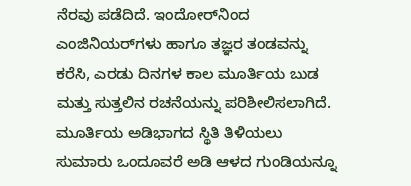ನೆರವು ಪಡೆದಿದೆ. ಇಂದೋರ್‌ನಿಂದ ಎಂಜಿನಿಯರ್‌ಗಳು ಹಾಗೂ ತಜ್ಞರ ತಂಡವನ್ನು ಕರೆಸಿ, ಎರಡು ದಿನಗಳ ಕಾಲ ಮೂರ್ತಿಯ ಬುಡ ಮತ್ತು ಸುತ್ತಲಿನ ರಚನೆಯನ್ನು ಪರಿಶೀಲಿಸಲಾಗಿದೆ. ಮೂರ್ತಿಯ ಅಡಿಭಾಗದ ಸ್ಥಿತಿ ತಿಳಿಯಲು ಸುಮಾರು ಒಂದೂವರೆ ಅಡಿ ಆಳದ ಗುಂಡಿಯನ್ನೂ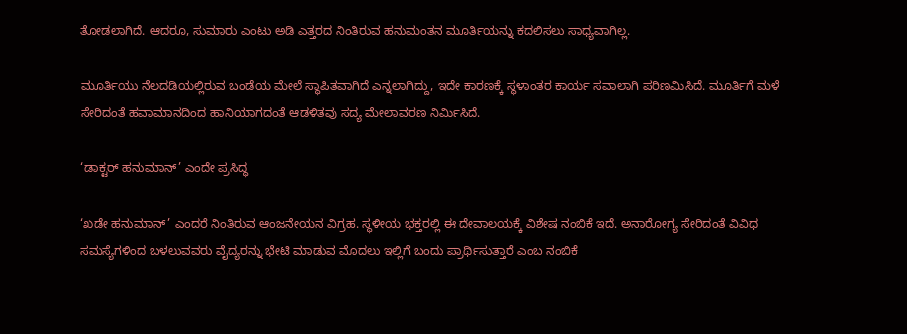ತೋಡಲಾಗಿದೆ. ಆದರೂ, ಸುಮಾರು ಎಂಟು ಅಡಿ ಎತ್ತರದ ನಿಂತಿರುವ ಹನುಮಂತನ ಮೂರ್ತಿಯನ್ನು ಕದಲಿಸಲು ಸಾಧ್ಯವಾಗಿಲ್ಲ.

ಮೂರ್ತಿಯು ನೆಲದಡಿಯಲ್ಲಿರುವ ಬಂಡೆಯ ಮೇಲೆ ಸ್ಥಾಪಿತವಾಗಿದೆ ಎನ್ನಲಾಗಿದ್ದು, ಇದೇ ಕಾರಣಕ್ಕೆ ಸ್ಥಳಾಂತರ ಕಾರ್ಯ ಸವಾಲಾಗಿ ಪರಿಣಮಿಸಿದೆ. ಮೂರ್ತಿಗೆ ಮಳೆ ಸೇರಿದಂತೆ ಹವಾಮಾನದಿಂದ ಹಾನಿಯಾಗದಂತೆ ಆಡಳಿತವು ಸದ್ಯ ಮೇಲಾವರಣ ನಿರ್ಮಿಸಿದೆ.

‘ಡಾಕ್ಟರ್ ಹನುಮಾನ್’ ಎಂದೇ ಪ್ರಸಿದ್ಧ

‘ಖಡೇ ಹನುಮಾನ್’ ಎಂದರೆ ನಿಂತಿರುವ ಆಂಜನೇಯನ ವಿಗ್ರಹ. ಸ್ಥಳೀಯ ಭಕ್ತರಲ್ಲಿ ಈ ದೇವಾಲಯಕ್ಕೆ ವಿಶೇಷ ನಂಬಿಕೆ ಇದೆ. ಅನಾರೋಗ್ಯ ಸೇರಿದಂತೆ ವಿವಿಧ ಸಮಸ್ಯೆಗಳಿಂದ ಬಳಲುವವರು ವೈದ್ಯರನ್ನು ಭೇಟಿ ಮಾಡುವ ಮೊದಲು ಇಲ್ಲಿಗೆ ಬಂದು ಪ್ರಾರ್ಥಿಸುತ್ತಾರೆ ಎಂಬ ನಂಬಿಕೆ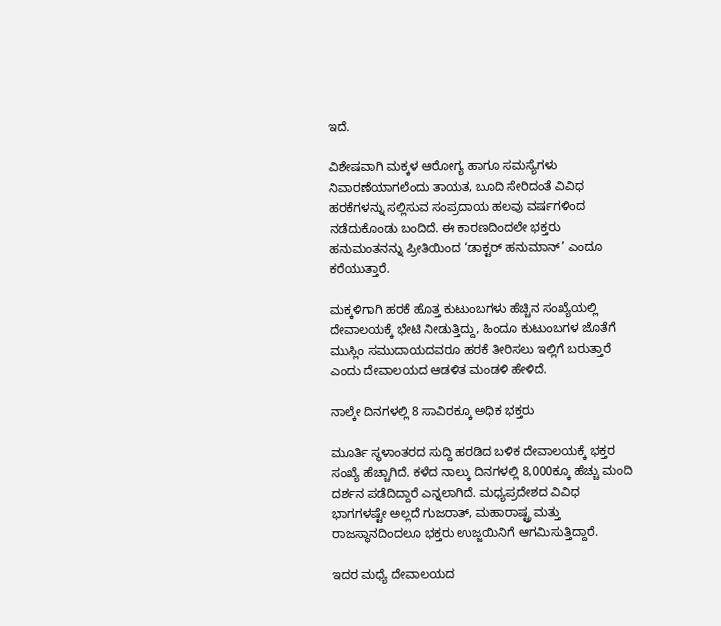ಇದೆ.

ವಿಶೇಷವಾಗಿ ಮಕ್ಕಳ ಆರೋಗ್ಯ ಹಾಗೂ ಸಮಸ್ಯೆಗಳು ನಿವಾರಣೆಯಾಗಲೆಂದು ತಾಯತ, ಬೂದಿ ಸೇರಿದಂತೆ ವಿವಿಧ ಹರಕೆಗಳನ್ನು ಸಲ್ಲಿಸುವ ಸಂಪ್ರದಾಯ ಹಲವು ವರ್ಷಗಳಿಂದ ನಡೆದುಕೊಂಡು ಬಂದಿದೆ. ಈ ಕಾರಣದಿಂದಲೇ ಭಕ್ತರು ಹನುಮಂತನನ್ನು ಪ್ರೀತಿಯಿಂದ ‘ಡಾಕ್ಟರ್ ಹನುಮಾನ್’ ಎಂದೂ ಕರೆಯುತ್ತಾರೆ.

ಮಕ್ಕಳಿಗಾಗಿ ಹರಕೆ ಹೊತ್ತ ಕುಟುಂಬಗಳು ಹೆಚ್ಚಿನ ಸಂಖ್ಯೆಯಲ್ಲಿ ದೇವಾಲಯಕ್ಕೆ ಭೇಟಿ ನೀಡುತ್ತಿದ್ದು, ಹಿಂದೂ ಕುಟುಂಬಗಳ ಜೊತೆಗೆ ಮುಸ್ಲಿಂ ಸಮುದಾಯದವರೂ ಹರಕೆ ತೀರಿಸಲು ಇಲ್ಲಿಗೆ ಬರುತ್ತಾರೆ ಎಂದು ದೇವಾಲಯದ ಆಡಳಿತ ಮಂಡಳಿ ಹೇಳಿದೆ.

ನಾಲ್ಕೇ ದಿನಗಳಲ್ಲಿ 8 ಸಾವಿರಕ್ಕೂ ಅಧಿಕ ಭಕ್ತರು

ಮೂರ್ತಿ ಸ್ಥಳಾಂತರದ ಸುದ್ದಿ ಹರಡಿದ ಬಳಿಕ ದೇವಾಲಯಕ್ಕೆ ಭಕ್ತರ ಸಂಖ್ಯೆ ಹೆಚ್ಚಾಗಿದೆ. ಕಳೆದ ನಾಲ್ಕು ದಿನಗಳಲ್ಲಿ 8,000ಕ್ಕೂ ಹೆಚ್ಚು ಮಂದಿ ದರ್ಶನ ಪಡೆದಿದ್ದಾರೆ ಎನ್ನಲಾಗಿದೆ. ಮಧ್ಯಪ್ರದೇಶದ ವಿವಿಧ ಭಾಗಗಳಷ್ಟೇ ಅಲ್ಲದೆ ಗುಜರಾತ್, ಮಹಾರಾಷ್ಟ್ರ ಮತ್ತು ರಾಜಸ್ಥಾನದಿಂದಲೂ ಭಕ್ತರು ಉಜ್ಜಯಿನಿಗೆ ಆಗಮಿಸುತ್ತಿದ್ದಾರೆ.

ಇದರ ಮಧ್ಯೆ ದೇವಾಲಯದ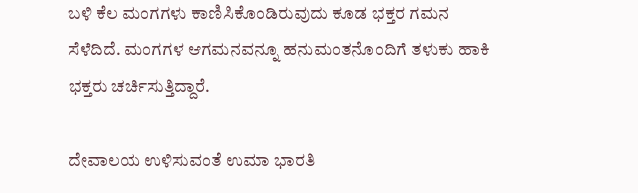ಬಳಿ ಕೆಲ ಮಂಗಗಳು ಕಾಣಿಸಿಕೊಂಡಿರುವುದು ಕೂಡ ಭಕ್ತರ ಗಮನ ಸೆಳೆದಿದೆ. ಮಂಗಗಳ ಆಗಮನವನ್ನೂ ಹನುಮಂತನೊಂದಿಗೆ ತಳುಕು ಹಾಕಿ ಭಕ್ತರು ಚರ್ಚಿಸುತ್ತಿದ್ದಾರೆ.

ದೇವಾಲಯ ಉಳಿಸುವಂತೆ ಉಮಾ ಭಾರತಿ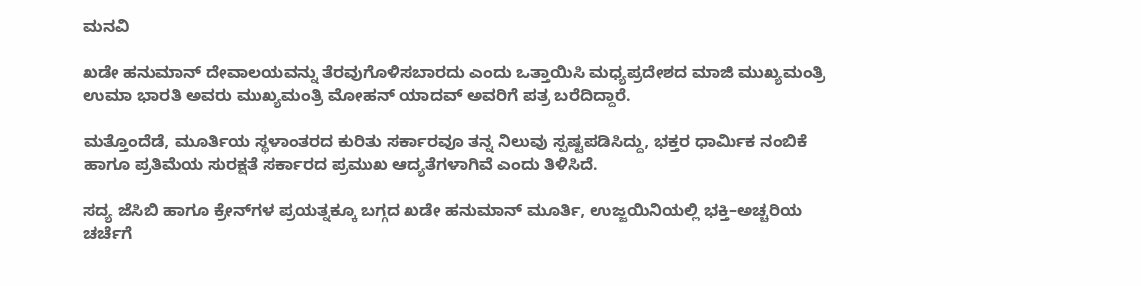ಮನವಿ

ಖಡೇ ಹನುಮಾನ್ ದೇವಾಲಯವನ್ನು ತೆರವುಗೊಳಿಸಬಾರದು ಎಂದು ಒತ್ತಾಯಿಸಿ ಮಧ್ಯಪ್ರದೇಶದ ಮಾಜಿ ಮುಖ್ಯಮಂತ್ರಿ ಉಮಾ ಭಾರತಿ ಅವರು ಮುಖ್ಯಮಂತ್ರಿ ಮೋಹನ್ ಯಾದವ್ ಅವರಿಗೆ ಪತ್ರ ಬರೆದಿದ್ದಾರೆ.

ಮತ್ತೊಂದೆಡೆ, ಮೂರ್ತಿಯ ಸ್ಥಳಾಂತರದ ಕುರಿತು ಸರ್ಕಾರವೂ ತನ್ನ ನಿಲುವು ಸ್ಪಷ್ಟಪಡಿಸಿದ್ದು, ಭಕ್ತರ ಧಾರ್ಮಿಕ ನಂಬಿಕೆ ಹಾಗೂ ಪ್ರತಿಮೆಯ ಸುರಕ್ಷತೆ ಸರ್ಕಾರದ ಪ್ರಮುಖ ಆದ್ಯತೆಗಳಾಗಿವೆ ಎಂದು ತಿಳಿಸಿದೆ.

ಸದ್ಯ ಜೆಸಿಬಿ ಹಾಗೂ ಕ್ರೇನ್‌ಗಳ ಪ್ರಯತ್ನಕ್ಕೂ ಬಗ್ಗದ ಖಡೇ ಹನುಮಾನ್ ಮೂರ್ತಿ, ಉಜ್ಜಯಿನಿಯಲ್ಲಿ ಭಕ್ತಿ–ಅಚ್ಚರಿಯ ಚರ್ಚೆಗೆ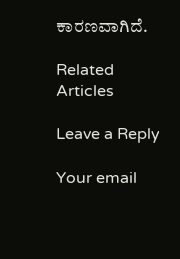ಕಾರಣವಾಗಿದೆ.

Related Articles

Leave a Reply

Your email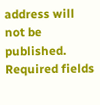address will not be published. Required fields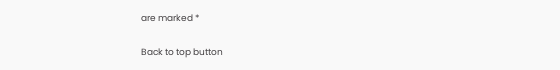are marked *

Back to top button